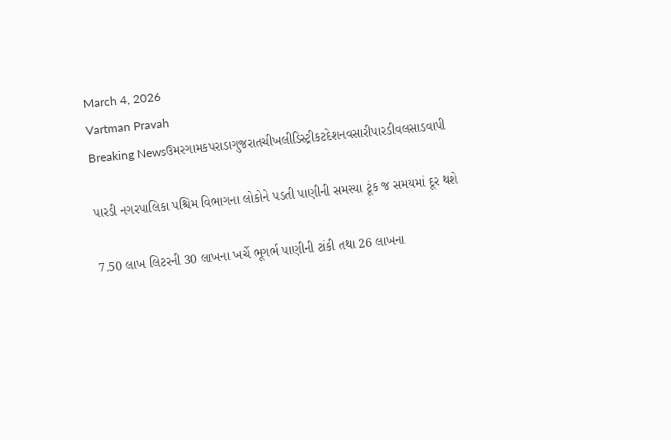March 4, 2026
Vartman Pravah
Breaking Newsઉમરગામકપરાડાગુજરાતચીખલીડિસ્ટ્રીકટદેશનવસારીપારડીવલસાડવાપી

પારડી નગરપાલિકા પશ્ચિમ વિભાગના લોકોને પડતી પાણીની સમસ્‍યા ટૂંક જ સમયમાં દૂર થશે

7.50 લાખ લિટરની 30 લાખના ખર્ચે ભૂગર્ભ પાણીની ટાંકી તથા 26 લાખના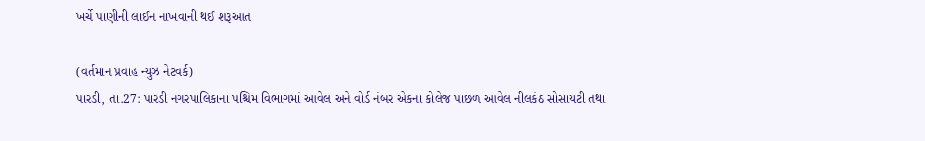ખર્ચે પાણીની લાઈન નાખવાની થઈ શરૂઆત

(વર્તમાન પ્રવાહ ન્‍યુઝ નેટવર્ક)
પારડી, તા.27: પારડી નગરપાલિકાના પશ્ચિમ વિભાગમાં આવેલ અને વોર્ડ નંબર એકના કોલેજ પાછળ આવેલ નીલકંઠ સોસાયટી તથા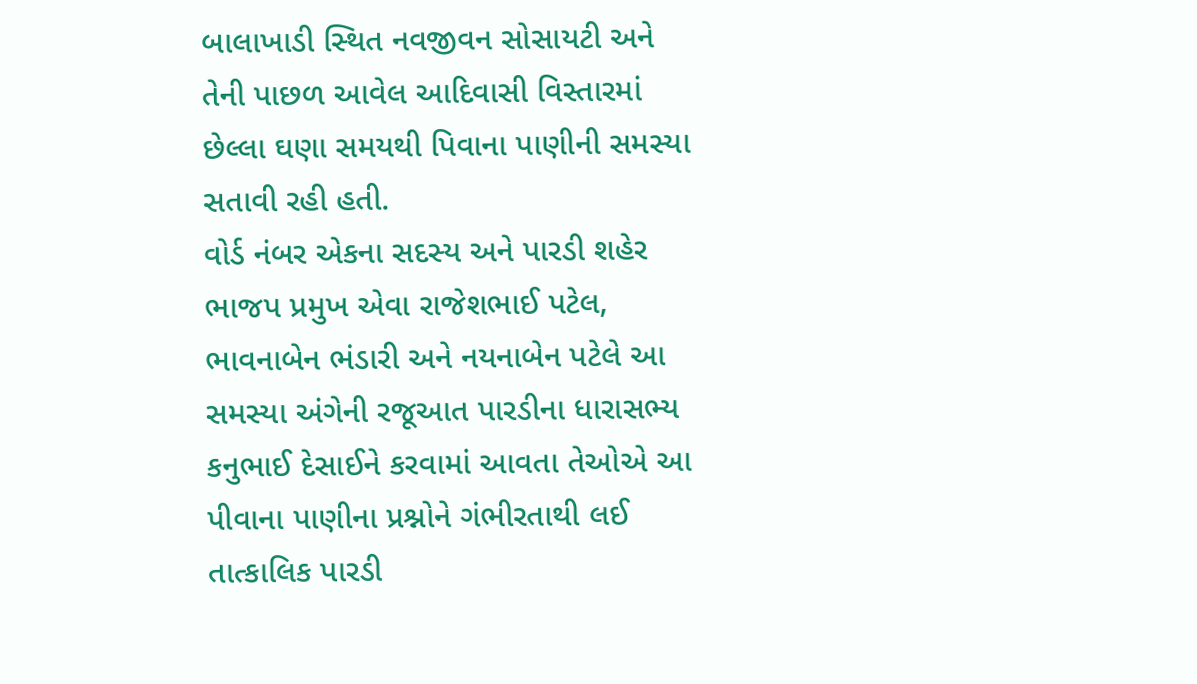બાલાખાડી સ્‍થિત નવજીવન સોસાયટી અને તેની પાછળ આવેલ આદિવાસી વિસ્‍તારમાં છેલ્લા ઘણા સમયથી પિવાના પાણીની સમસ્‍યા સતાવી રહી હતી.
વોર્ડ નંબર એકના સદસ્‍ય અને પારડી શહેર ભાજપ પ્રમુખ એવા રાજેશભાઈ પટેલ, ભાવનાબેન ભંડારી અને નયનાબેન પટેલે આ સમસ્‍યા અંગેની રજૂઆત પારડીના ધારાસભ્‍ય કનુભાઈ દેસાઈને કરવામાં આવતા તેઓએ આ પીવાના પાણીના પ્રશ્નોને ગંભીરતાથી લઈ તાત્‍કાલિક પારડી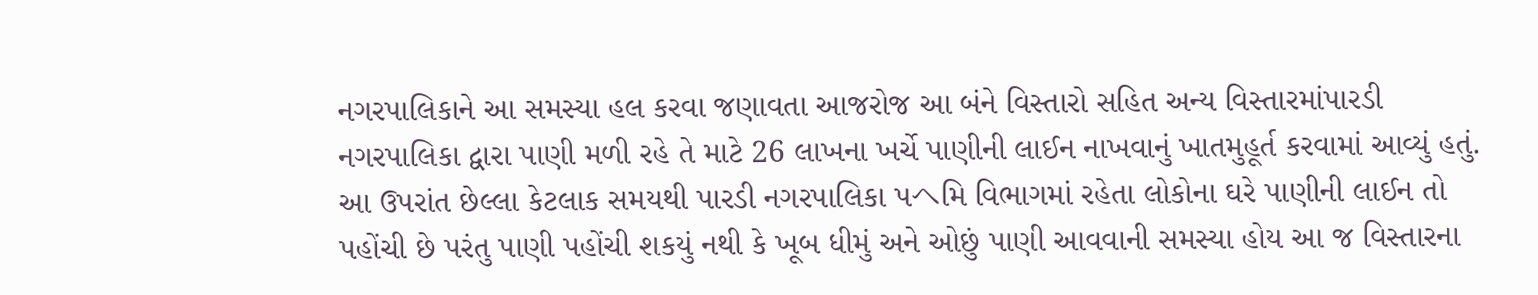નગરપાલિકાને આ સમસ્‍યા હલ કરવા જણાવતા આજરોજ આ બંને વિસ્‍તારો સહિત અન્‍ય વિસ્‍તારમાંપારડી નગરપાલિકા દ્વારા પાણી મળી રહે તે માટે 26 લાખના ખર્ચે પાણીની લાઈન નાખવાનું ખાતમુહૂર્ત કરવામાં આવ્‍યું હતું.
આ ઉપરાંત છેલ્લા કેટલાક સમયથી પારડી નગરપાલિકા પヘમિ વિભાગમાં રહેતા લોકોના ઘરે પાણીની લાઈન તો પહોંચી છે પરંતુ પાણી પહોંચી શકયું નથી કે ખૂબ ધીમું અને ઓછું પાણી આવવાની સમસ્‍યા હોય આ જ વિસ્‍તારના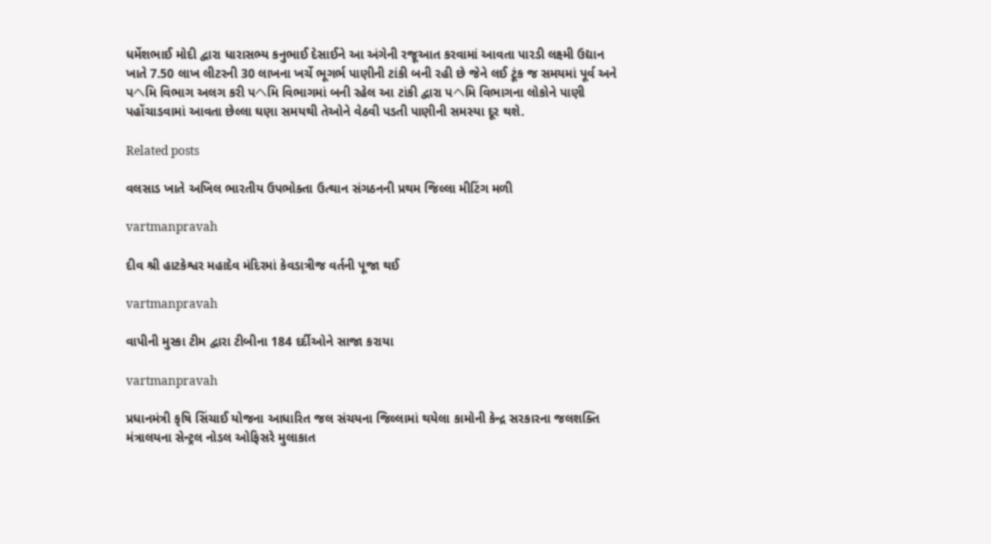ધર્મેશભાઈ મોદી દ્વારા ધારાસભ્‍ય કનુભાઈ દેસાઈને આ અંગેની રજૂઆત કરવામાં આવતા પારડી લક્ષ્મી ઉદ્યાન ખાતે 7.50 લાખ લીટરની 30 લાખના ખર્ચે ભૂગર્ભ પાણીની ટાંકી બની રહી છે જેને લઈ ટૂંક જ સમયમાં પૂર્વ અને પヘમિ વિભાગ અલગ કરી પヘમિ વિભાગમાં બની રહેલ આ ટાંકી દ્વારા પヘમિ વિભાગના લોકોને પાણી પહોંચાડવામાં આવતા છેલ્લા ઘણા સમયથી તેઓને વેઠવી પડતી પાણીની સમસ્‍યા દૂર થશે.

Related posts

વલસાડ ખાતે અખિલ ભારતીય ઉપભોક્‍તા ઉત્‍થાન સંગઠનની પ્રથમ જિલ્લા મીટિંગ મળી

vartmanpravah

દીવ શ્રી હાટકેશ્વર મહાદેવ મંદિરમાં કેવડાત્રીજ વર્તની પૂજા થઈ

vartmanpravah

વાપીની મુસ્‍કા ટીમ દ્વારા ટીબીના 184 દર્દીઓને સાજા કરાયા

vartmanpravah

પ્રધાનમંત્રી કૃષિ સિંચાઈ યોજના આધારિત જલ સંચયના જિલ્લામાં થયેલા કામોની કેન્દ્ર સરકારના જલશક્તિ મંત્રાલયના સેન્ટ્રલ નોડલ ઓફિસરે મુલાકાત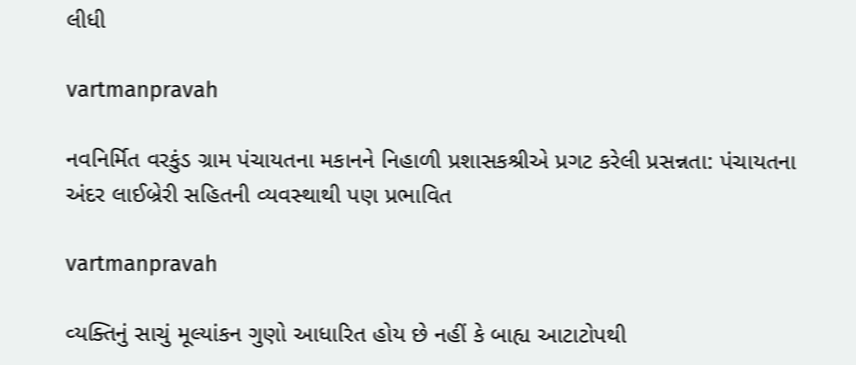લીધી

vartmanpravah

નવનિર્મિત વરકુંડ ગ્રામ પંચાયતના મકાનને નિહાળી પ્રશાસકશ્રીએ પ્રગટ કરેલી પ્રસન્નતા: પંચાયતના અંદર લાઈબ્રેરી સહિતની વ્‍યવસ્‍થાથી પણ પ્રભાવિત

vartmanpravah

વ્‍યક્‍તિનું સાચું મૂલ્‍યાંકન ગુણો આધારિત હોય છે નહીં કે બાહ્ય આટાટોપથી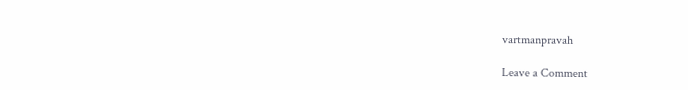vartmanpravah

Leave a Comment